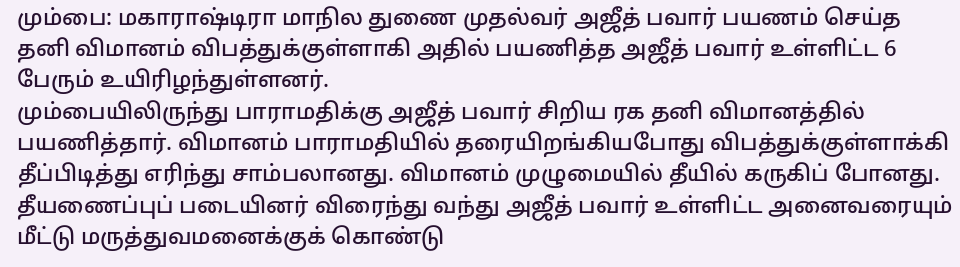மும்பை: மகாராஷ்டிரா மாநில துணை முதல்வர் அஜீத் பவார் பயணம் செய்த தனி விமானம் விபத்துக்குள்ளாகி அதில் பயணித்த அஜீத் பவார் உள்ளிட்ட 6 பேரும் உயிரிழந்துள்ளனர்.
மும்பையிலிருந்து பாராமதிக்கு அஜீத் பவார் சிறிய ரக தனி விமானத்தில் பயணித்தார். விமானம் பாராமதியில் தரையிறங்கியபோது விபத்துக்குள்ளாக்கி தீப்பிடித்து எரிந்து சாம்பலானது. விமானம் முழுமையில் தீயில் கருகிப் போனது.
தீயணைப்புப் படையினர் விரைந்து வந்து அஜீத் பவார் உள்ளிட்ட அனைவரையும் மீட்டு மருத்துவமனைக்குக் கொண்டு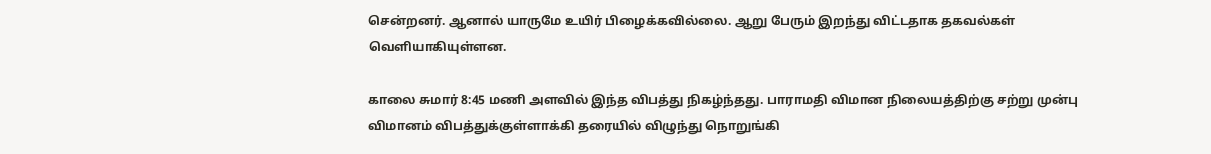சென்றனர். ஆனால் யாருமே உயிர் பிழைக்கவில்லை. ஆறு பேரும் இறந்து விட்டதாக தகவல்கள் வெளியாகியுள்ளன.

காலை சுமார் 8:45 மணி அளவில் இந்த விபத்து நிகழ்ந்தது. பாராமதி விமான நிலையத்திற்கு சற்று முன்பு விமானம் விபத்துக்குள்ளாக்கி தரையில் விழுந்து நொறுங்கி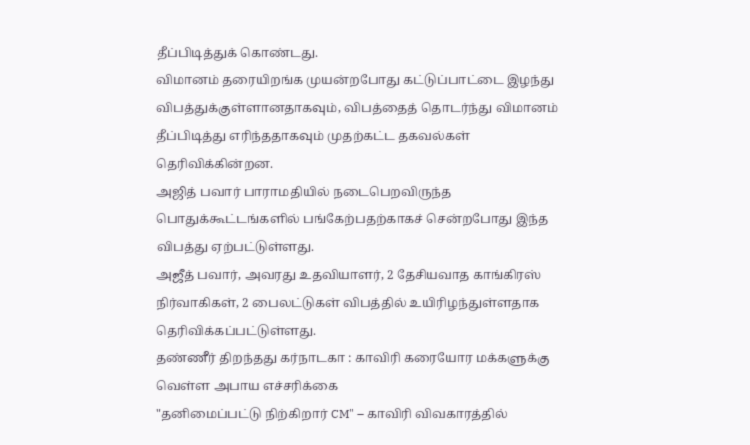தீப்பிடித்துக் கொண்டது.
விமானம் தரையிறங்க முயன்றபோது கட்டுப்பாட்டை இழந்து விபத்துக்குள்ளானதாகவும், விபத்தைத் தொடர்ந்து விமானம் தீப்பிடித்து எரிந்ததாகவும் முதற்கட்ட தகவல்கள் தெரிவிக்கின்றன.
அஜித் பவார் பாராமதியில் நடைபெறவிருந்த பொதுக்கூட்டங்களில் பங்கேற்பதற்காகச் சென்றபோது இந்த விபத்து ஏற்பட்டுள்ளது.
அஜீத் பவார், அவரது உதவியாளர், 2 தேசியவாத காங்கிரஸ் நிர்வாகிகள், 2 பைலட்டுகள் விபத்தில் உயிரிழந்துள்ளதாக தெரிவிக்கப்பட்டுள்ளது.
தண்ணீர் திறந்தது கர்நாடகா : காவிரி கரையோர மக்களுக்கு வெள்ள அபாய எச்சரிக்கை
"தனிமைப்பட்டு நிற்கிறார் CM" – காவிரி விவகாரத்தில்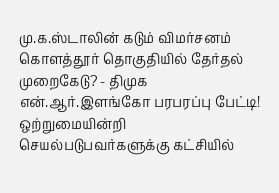மு.க.ஸ்டாலின் கடும் விமர்சனம்
கொளத்தூர் தொகுதியில் தேர்தல் முறைகேடு? - திமுக என்.ஆர்.இளங்கோ பரபரப்பு பேட்டி!
ஒற்றுமையின்றி செயல்படுபவர்களுக்கு கட்சியில்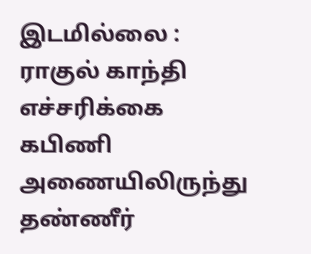இடமில்லை : ராகுல் காந்தி எச்சரிக்கை
கபிணி அணையிலிருந்து தண்ணீர்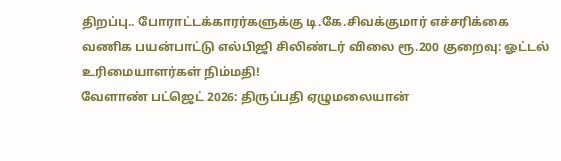திறப்பு.. போராட்டக்காரர்களுக்கு டி.கே.சிவக்குமார் எச்சரிக்கை
வணிக பயன்பாட்டு எல்பிஜி சிலிண்டர் விலை ரூ.200 குறைவு: ஓட்டல் உரிமையாளர்கள் நிம்மதி!
வேளாண் பட்ஜெட் 2026: திருப்பதி ஏழுமலையான்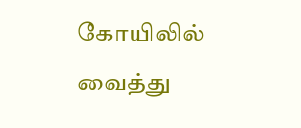கோயிலில் வைத்து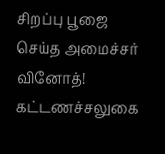சிறப்பு பூஜை செய்த அமைச்சர் வினோத்!
கட்டணச்சலுகை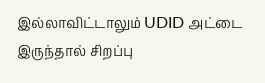இல்லாவிட்டாலும் UDID அட்டை இருந்தால் சிறப்பு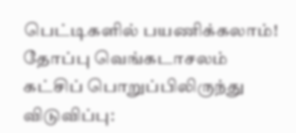பெட்டிகளில் பயணிக்கலாம்!
தோப்பு வெங்கடாசலம் கட்சிப் பொறுப்பிலிருந்து விடுவிப்பு: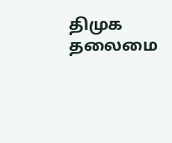திமுக தலைமை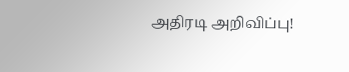அதிரடி அறிவிப்பு!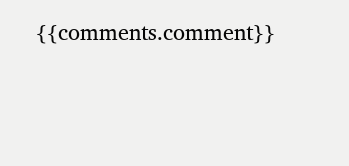{{comments.comment}}